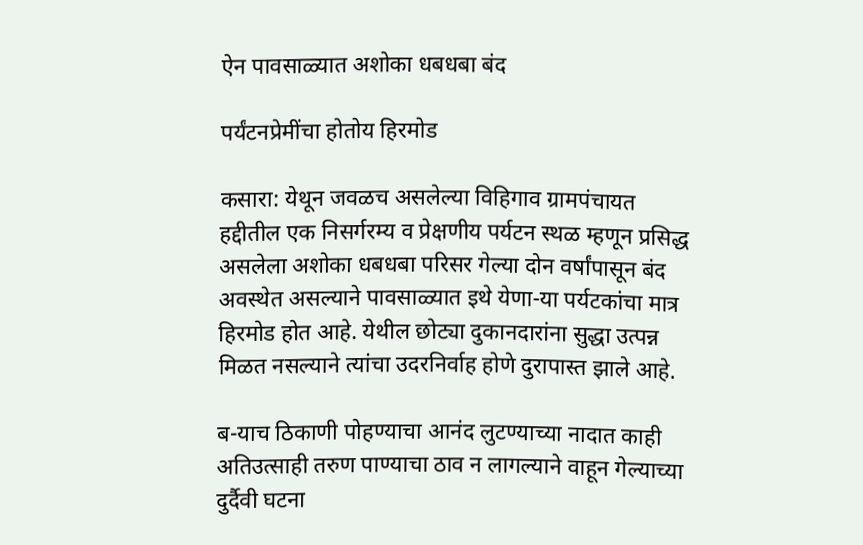ऐन पावसाळ्यात अशोका धबधबा बंद

पर्यंटनप्रेमींचा होतोय हिरमोड

कसारा: येथून जवळच असलेल्या विहिगाव ग्रामपंचायत हद्दीतील एक निसर्गरम्य व प्रेक्षणीय पर्यटन स्थळ म्हणून प्रसिद्ध असलेला अशोका धबधबा परिसर गेल्या दोन वर्षांपासून बंद अवस्थेत असल्याने पावसाळ्यात इथे येणा-या पर्यटकांचा मात्र हिरमोड होत आहे. येथील छोट्या दुकानदारांना सुद्धा उत्पन्न मिळत नसल्याने त्यांचा उदरनिर्वाह होणे दुरापास्त झाले आहे.

ब-याच ठिकाणी पोहण्याचा आनंद लुटण्याच्या नादात काही अतिउत्साही तरुण पाण्याचा ठाव न लागल्याने वाहून गेल्याच्या दुर्दैवी घटना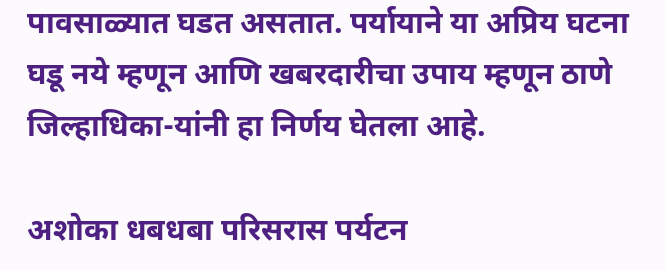पावसाळ्यात घडत असतात. पर्यायाने या अप्रिय घटना घडू नये म्हणून आणि खबरदारीचा उपाय म्हणून ठाणे जिल्हाधिका-यांनी हा निर्णय घेतला आहे.

अशोका धबधबा परिसरास पर्यटन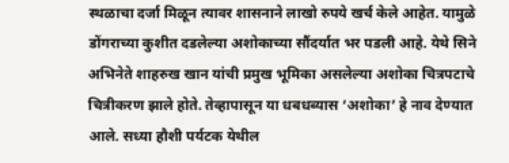स्थळाचा दर्जा मिळून त्यावर शासनाने लाखो रुपये खर्च केले आहेत. यामुळे डोंगराच्या कुशीत दडलेल्या अशोकाच्या सौंदर्यात भर पडली आहे. येथे सिने अभिनेते शाहरुख खान यांची प्रमुख भूमिका असलेल्या अशोका चित्रपटाचे चित्रीकरण झाले होते. तेव्हापासून या धबधब्यास ‘अशोका’ हे नाव देण्यात आले. सध्या हौशी पर्यटक येथील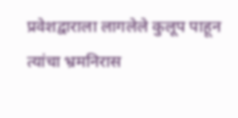प्रवेशद्वाराला लागलेले कुलूप पाहून त्यांचा भ्रमनिरास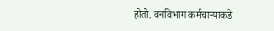होतो. वनविभाग कर्मचाऱ्याकडे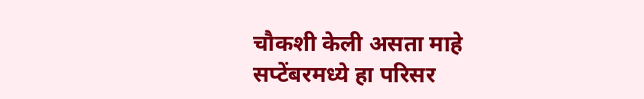चौकशी केली असता माहे सप्टेंबरमध्ये हा परिसर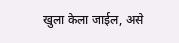खुला केला जाईल, असे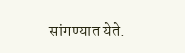सांगण्यात येते.